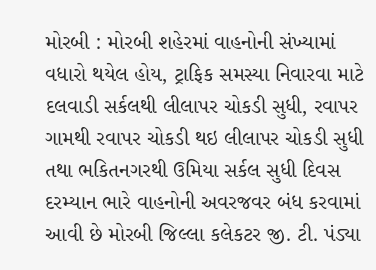મોરબી : મોરબી શહેરમાં વાહનોની સંખ્યામાં વધારો થયેલ હોય, ટ્રાફિક સમસ્યા નિવારવા માટે દલવાડી સર્કલથી લીલાપર ચોકડી સુધી, રવાપર ગામથી રવાપર ચોકડી થઇ લીલાપર ચોકડી સુધી તથા ભકિતનગરથી ઉમિયા સર્કલ સુધી દિવસ દરમ્યાન ભારે વાહનોની અવરજવર બંધ કરવામાં આવી છે મોરબી જિલ્લા કલેકટર જી. ટી. પંડ્યા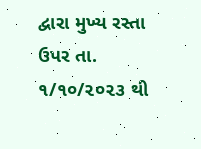દ્વારા મુખ્ય રસ્તા ઉપર તા. ૧/૧૦/૨૦૨૩ થી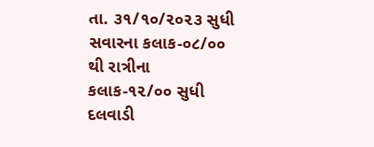તા. ૩૧/૧૦/૨૦૨૩ સુધી સવારના કલાક-૦૮/૦૦ થી રાત્રીના કલાક-૧૨/૦૦ સુધી દલવાડી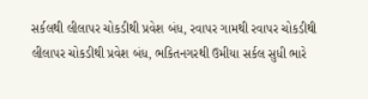સર્કલથી લીલાપર ચોકડીથી પ્રવેશ બંધ, રવાપર ગામથી રવાપર ચોકડીથી લીલાપર ચોકડીથી પ્રવેશ બંધ, ભકિતનગરથી ઉમીયા સર્કલ સુધી ભારે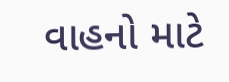વાહનો માટે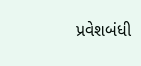પ્રવેશબંધી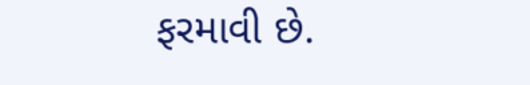ફરમાવી છે.